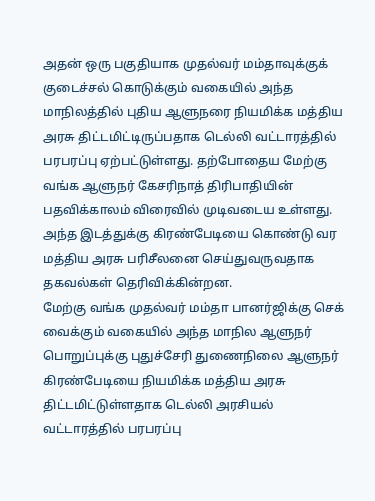அதன் ஒரு பகுதியாக முதல்வர் மம்தாவுக்குக் குடைச்சல் கொடுக்கும் வகையில் அந்த மாநிலத்தில் புதிய ஆளுநரை நியமிக்க மத்திய அரசு திட்டமிட்டிருப்பதாக டெல்லி வட்டாரத்தில் பரபரப்பு ஏற்பட்டுள்ளது. தற்போதைய மேற்கு வங்க ஆளுநர் கேசரிநாத் திரிபாதியின் பதவிக்காலம் விரைவில் முடிவடைய உள்ளது. அந்த இடத்துக்கு கிரண்பேடியை கொண்டு வர மத்திய அரசு பரிசீலனை செய்துவருவதாக தகவல்கள் தெரிவிக்கின்றன.
மேற்கு வங்க முதல்வர் மம்தா பானர்ஜிக்கு செக் வைக்கும் வகையில் அந்த மாநில ஆளுநர் பொறுப்புக்கு புதுச்சேரி துணைநிலை ஆளுநர் கிரண்பேடியை நியமிக்க மத்திய அரசு திட்டமிட்டுள்ளதாக டெல்லி அரசியல் வட்டாரத்தில் பரபரப்பு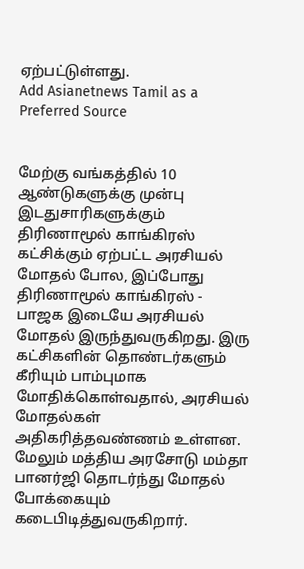ஏற்பட்டுள்ளது.
Add Asianetnews Tamil as a Preferred Source


மேற்கு வங்கத்தில் 10 ஆண்டுகளுக்கு முன்பு இடதுசாரிகளுக்கும் திரிணாமூல் காங்கிரஸ் கட்சிக்கும் ஏற்பட்ட அரசியல் மோதல் போல, இப்போது திரிணாமூல் காங்கிரஸ் - பாஜக இடையே அரசியல் மோதல் இருந்துவருகிறது. இரு கட்சிகளின் தொண்டர்களும் கீரியும் பாம்புமாக மோதிக்கொள்வதால், அரசியல் மோதல்கள் அதிகரித்தவண்ணம் உள்ளன. மேலும் மத்திய அரசோடு மம்தா பானர்ஜி தொடர்ந்து மோதல் போக்கையும் கடைபிடித்துவருகிறார்.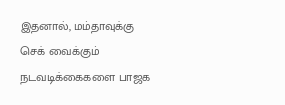இதனால், மம்தாவுக்கு செக் வைக்கும் நடவடிக்கைகளை பாஜக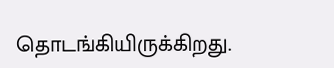தொடங்கியிருக்கிறது.